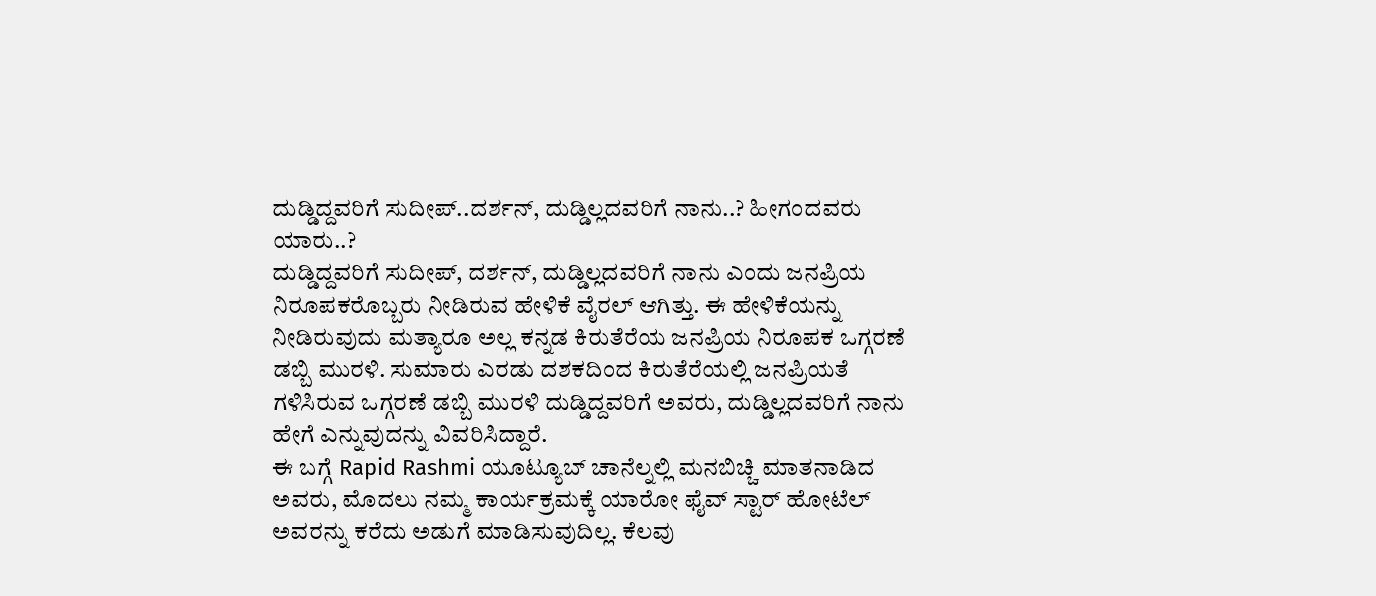ದುಡ್ಡಿದ್ದವರಿಗೆ ಸುದೀಪ್..ದರ್ಶನ್, ದುಡ್ಡಿಲ್ಲದವರಿಗೆ ನಾನು..? ಹೀಗಂದವರು ಯಾರು..?
ದುಡ್ಡಿದ್ದವರಿಗೆ ಸುದೀಪ್, ದರ್ಶನ್, ದುಡ್ಡಿಲ್ಲದವರಿಗೆ ನಾನು ಎಂದು ಜನಪ್ರಿಯ ನಿರೂಪಕರೊಬ್ಬರು ನೀಡಿರುವ ಹೇಳಿಕೆ ವೈರಲ್ ಆಗಿತ್ತು. ಈ ಹೇಳಿಕೆಯನ್ನು ನೀಡಿರುವುದು ಮತ್ಯಾರೂ ಅಲ್ಲ ಕನ್ನಡ ಕಿರುತೆರೆಯ ಜನಪ್ರಿಯ ನಿರೂಪಕ ಒಗ್ಗರಣೆ ಡಬ್ಬಿ ಮುರಳಿ. ಸುಮಾರು ಎರಡು ದಶಕದಿಂದ ಕಿರುತೆರೆಯಲ್ಲಿ ಜನಪ್ರಿಯತೆ ಗಳಿಸಿರುವ ಒಗ್ಗರಣೆ ಡಬ್ಬಿ ಮುರಳಿ ದುಡ್ಡಿದ್ದವರಿಗೆ ಅವರು, ದುಡ್ಡಿಲ್ಲದವರಿಗೆ ನಾನು ಹೇಗೆ ಎನ್ನುವುದನ್ನು ವಿವರಿಸಿದ್ದಾರೆ.
ಈ ಬಗ್ಗೆ Rapid Rashmi ಯೂಟ್ಯೂಬ್ ಚಾನೆಲ್ನಲ್ಲಿ ಮನಬಿಚ್ಚಿ ಮಾತನಾಡಿದ ಅವರು, ಮೊದಲು ನಮ್ಮ ಕಾರ್ಯಕ್ರಮಕ್ಕೆ ಯಾರೋ ಫೈವ್ ಸ್ಟಾರ್ ಹೋಟೆಲ್ ಅವರನ್ನು ಕರೆದು ಅಡುಗೆ ಮಾಡಿಸುವುದಿಲ್ಲ. ಕೆಲವು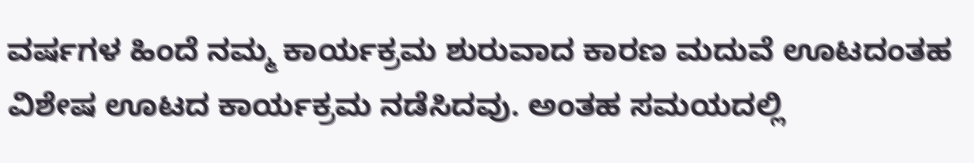ವರ್ಷಗಳ ಹಿಂದೆ ನಮ್ಮ ಕಾರ್ಯಕ್ರಮ ಶುರುವಾದ ಕಾರಣ ಮದುವೆ ಊಟದಂತಹ ವಿಶೇಷ ಊಟದ ಕಾರ್ಯಕ್ರಮ ನಡೆಸಿದವು. ಅಂತಹ ಸಮಯದಲ್ಲಿ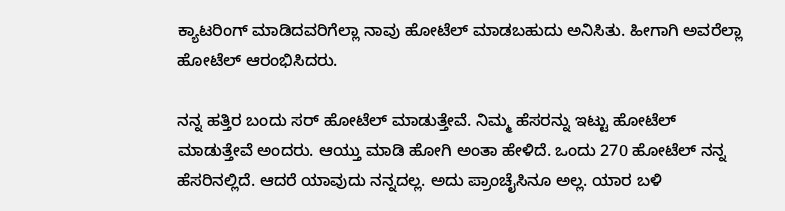ಕ್ಯಾಟರಿಂಗ್ ಮಾಡಿದವರಿಗೆಲ್ಲಾ ನಾವು ಹೋಟೆಲ್ ಮಾಡಬಹುದು ಅನಿಸಿತು. ಹೀಗಾಗಿ ಅವರೆಲ್ಲಾ ಹೋಟೆಲ್ ಆರಂಭಿಸಿದರು.

ನನ್ನ ಹತ್ತಿರ ಬಂದು ಸರ್ ಹೋಟೆಲ್ ಮಾಡುತ್ತೇವೆ. ನಿಮ್ಮ ಹೆಸರನ್ನು ಇಟ್ಟು ಹೋಟೆಲ್ ಮಾಡುತ್ತೇವೆ ಅಂದರು. ಆಯ್ತು ಮಾಡಿ ಹೋಗಿ ಅಂತಾ ಹೇಳಿದೆ. ಒಂದು 270 ಹೋಟೆಲ್ ನನ್ನ ಹೆಸರಿನಲ್ಲಿದೆ. ಆದರೆ ಯಾವುದು ನನ್ನದಲ್ಲ. ಅದು ಪ್ರಾಂಚೈಸಿನೂ ಅಲ್ಲ. ಯಾರ ಬಳಿ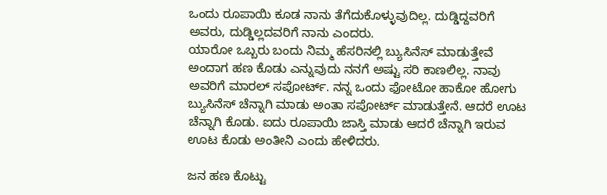ಒಂದು ರೂಪಾಯಿ ಕೂಡ ನಾನು ತೆಗೆದುಕೊಳ್ಳುವುದಿಲ್ಲ. ದುಡ್ಡಿದ್ದವರಿಗೆ ಅವರು, ದುಡ್ಡಿಲ್ಲದವರಿಗೆ ನಾನು ಎಂದರು.
ಯಾರೋ ಒಬ್ಬರು ಬಂದು ನಿಮ್ಮ ಹೆಸರಿನಲ್ಲಿ ಬ್ಯುಸಿನೆಸ್ ಮಾಡುತ್ತೇವೆ ಅಂದಾಗ ಹಣ ಕೊಡು ಎನ್ನುವುದು ನನಗೆ ಅಷ್ಟು ಸರಿ ಕಾಣಲಿಲ್ಲ. ನಾವು ಅವರಿಗೆ ಮಾರಲ್ ಸಪೋರ್ಟ್. ನನ್ನ ಒಂದು ಫೋಟೋ ಹಾಕೋ ಹೋಗು ಬ್ಯುಸಿನೆಸ್ ಚೆನ್ನಾಗಿ ಮಾಡು ಅಂತಾ ಸಪೋರ್ಟ್ ಮಾಡುತ್ತೇನೆ. ಆದರೆ ಊಟ ಚೆನ್ನಾಗಿ ಕೊಡು. ಐದು ರೂಪಾಯಿ ಜಾಸ್ತಿ ಮಾಡು ಆದರೆ ಚೆನ್ನಾಗಿ ಇರುವ ಊಟ ಕೊಡು ಅಂತೀನಿ ಎಂದು ಹೇಳಿದರು.

ಜನ ಹಣ ಕೊಟ್ಟು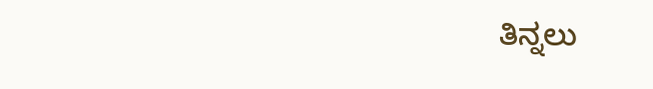ತಿನ್ನಲು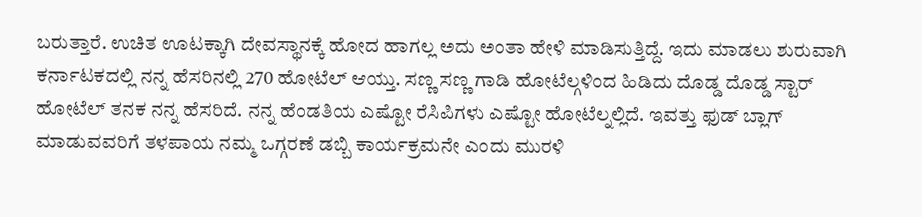ಬರುತ್ತಾರೆ. ಉಚಿತ ಊಟಕ್ಕಾಗಿ ದೇವಸ್ಥಾನಕ್ಕೆ ಹೋದ ಹಾಗಲ್ಲ ಅದು ಅಂತಾ ಹೇಳಿ ಮಾಡಿಸುತ್ತಿದ್ದೆ. ಇದು ಮಾಡಲು ಶುರುವಾಗಿ ಕರ್ನಾಟಕದಲ್ಲಿ ನನ್ನ ಹೆಸರಿನಲ್ಲಿ 270 ಹೋಟೆಲ್ ಆಯ್ತು. ಸಣ್ಣ ಸಣ್ಣ ಗಾಡಿ ಹೋಟೆಲ್ಗಳಿಂದ ಹಿಡಿದು ದೊಡ್ಡ ದೊಡ್ಡ ಸ್ಟಾರ್ ಹೋಟೆಲ್ ತನಕ ನನ್ನ ಹೆಸರಿದೆ. ನನ್ನ ಹೆಂಡತಿಯ ಎಷ್ಟೋ ರೆಸಿಪಿಗಳು ಎಷ್ಟೋ ಹೋಟೆಲ್ನಲ್ಲಿದೆ. ಇವತ್ತು ಫುಡ್ ಬ್ಲಾಗ್ ಮಾಡುವವರಿಗೆ ತಳಪಾಯ ನಮ್ಮ ಒಗ್ಗರಣೆ ಡಬ್ಬಿ ಕಾರ್ಯಕ್ರಮನೇ ಎಂದು ಮುರಳಿ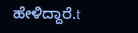ಹೇಳಿದ್ದಾರೆ.t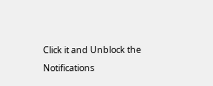Click it and Unblock the Notifications